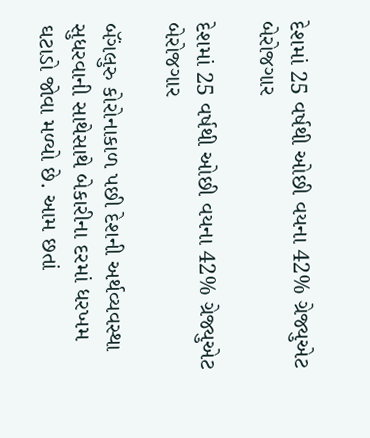દેશમાં 25 વર્ષથી ઓછી વયના 42% ગ્રેજ્યુએટ બેરોજગાર

દેશમાં 25 વર્ષથી ઓછી વયના 42% ગ્રેજ્યુએટ બેરોજગાર

બૅંગલુરુ કોરોનાકાળ પછી દેશની અર્થવ્યવસ્થા સુધરવાની સાથેસાથે બેકારીના દરમાં ધરખમ ઘટાડો જોવા મળ્યો છે. આમ છતાં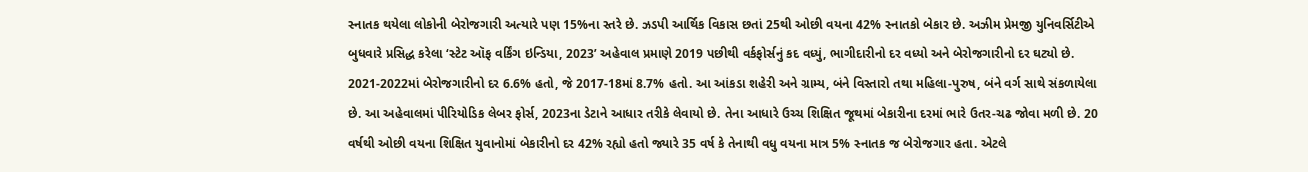સ્નાતક થયેલા લોકોની બેરોજગારી અત્યારે પણ 15%ના સ્તરે છે. ઝડપી આર્થિક વિકાસ છતાં 25થી ઓછી વયના 42% સ્નાતકો બેકાર છે. અઝીમ પ્રેમજી યુનિવર્સિટીએ બુધવારે પ્રસિદ્ધ કરેલા ‘સ્ટેટ ઑફ વર્કિંગ ઇન્ડિયા, 2023’ અહેવાલ પ્રમાણે 2019 પછીથી વર્કફોર્સનું કદ વધ્યું, ભાગીદારીનો દર વધ્યો અને બેરોજગારીનો દર ઘટ્યો છે. 2021-2022માં બેરોજગારીનો દર 6.6% હતો, જે 2017-18માં 8.7% હતો. આ આંકડા શહેરી અને ગ્રામ્ય, બંને વિસ્તારો તથા મહિલા-પુરુષ, બંને વર્ગ સાથે સંકળાયેલા છે. આ અહેવાલમાં પીરિયોડિક લેબર ફોર્સ, 2023ના ડેટાને આધાર તરીકે લેવાયો છે. તેના આધારે ઉચ્ચ શિક્ષિત જૂથમાં બેકારીના દરમાં ભારે ઉતર-ચઢ જોવા મળી છે. 20 વર્ષથી ઓછી વયના શિક્ષિત યુવાનોમાં બેકારીનો દર 42% રહ્યો હતો જ્યારે 35 વર્ષ કે તેનાથી વધુ વયના માત્ર 5% સ્નાતક જ બેરોજગાર હતા. એટલે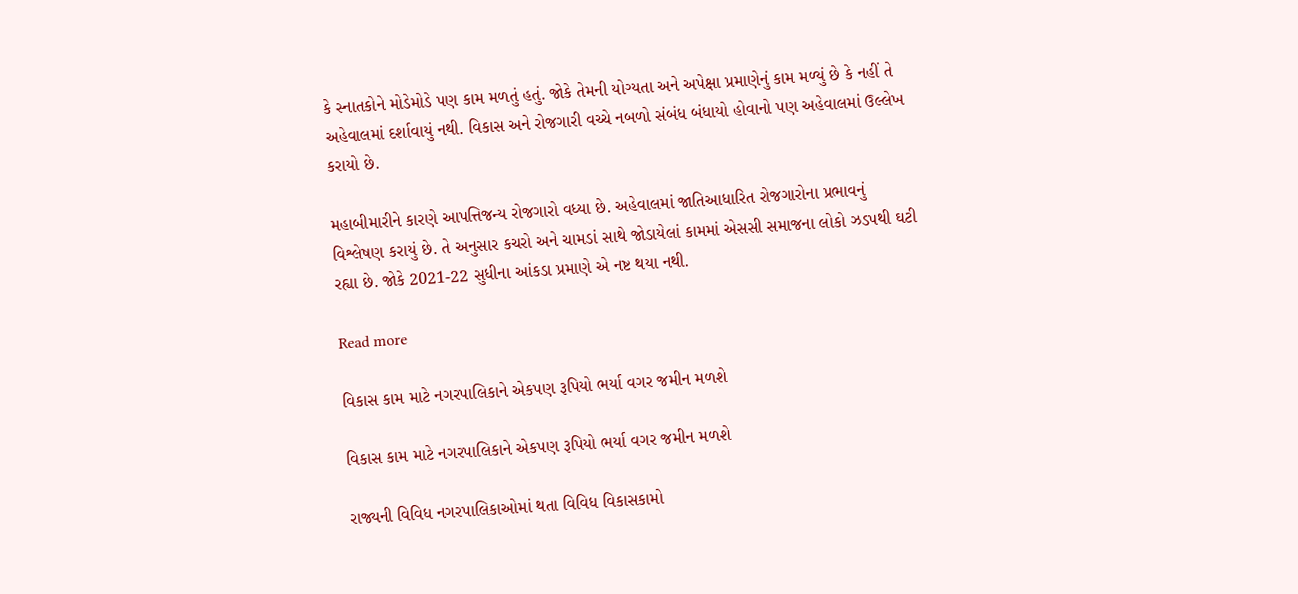કે સ્નાતકોને મોડેમોડે પણ કામ મળતું હતું. જોકે તેમની યોગ્યતા અને અપેક્ષા પ્રમાણેનું કામ મળ્યું છે કે નહીં તે અહેવાલમાં દર્શાવાયું નથી. વિકાસ અને રોજગારી વચ્ચે નબળો સંબંધ બંધાયો હોવાનો પણ અહેવાલમાં ઉલ્લેખ કરાયો છે.

મહાબીમારીને કારણે આપત્તિજન્ય રોજગારો વધ્યા છે. અહેવાલમાં જાતિઆધારિત રોજગારોના પ્રભાવનું વિશ્લેષણ કરાયું છે. તે અનુસાર કચરો અને ચામડાં સાથે જોડાયેલાં કામમાં એસસી સમાજના લોકો ઝડપથી ઘટી રહ્યા છે. જોકે 2021-22 સુધીના આંકડા પ્રમાણે એ નષ્ટ થયા નથી.

Read more

વિકાસ કામ માટે નગરપાલિકાને એકપણ રૂપિયો ભર્યા વગર જમીન મળશે

વિકાસ કામ માટે નગરપાલિકાને એકપણ રૂપિયો ભર્યા વગર જમીન મળશે

રાજ્યની વિવિધ નગરપાલિકાઓમાં થતા વિવિધ વિકાસકામો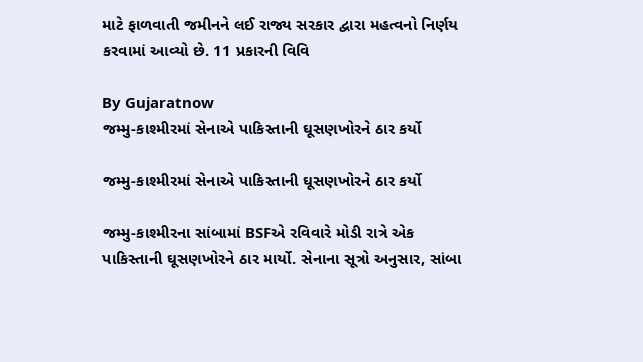માટે ફાળવાતી જમીનને લઈ રાજ્ય સરકાર દ્વારા મહત્વનો નિર્ણય કરવામાં આવ્યો છે. 11 પ્રકારની વિવિ

By Gujaratnow
જમ્મુ-કાશ્મીરમાં સેનાએ પાકિસ્તાની ઘૂસણખોરને ઠાર કર્યો

જમ્મુ-કાશ્મીરમાં સેનાએ પાકિસ્તાની ઘૂસણખોરને ઠાર કર્યો

જમ્મુ-કાશ્મીરના સાંબામાં BSFએ રવિવારે મોડી રાત્રે એક પાકિસ્તાની ઘૂસણખોરને ઠાર માર્યો. સેનાના સૂત્રો અનુસાર, સાંબા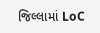જિલ્લામાં LoC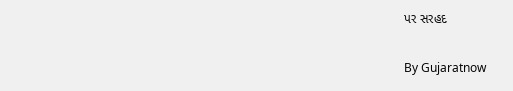પર સરહદ

By Gujaratnow